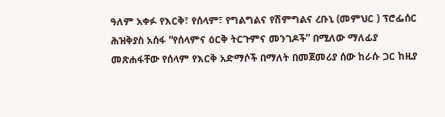ዓለም አቀፉ የእርቅ፣ የሰላም፣ የግልግልና የሽምግልና ረቡኒ (መምህር ) ፕሮፌሰር ሕዝቅያስ አሰፋ “የሰላምና ዕርቅ ትርጉምና መንገዶች” በሚለው ማለፊያ መጽሐፋቸው የሰላም የእርቅ አድማሶች በማለት በመጀመሪያ ሰው ከራሱ ጋር ከዚያ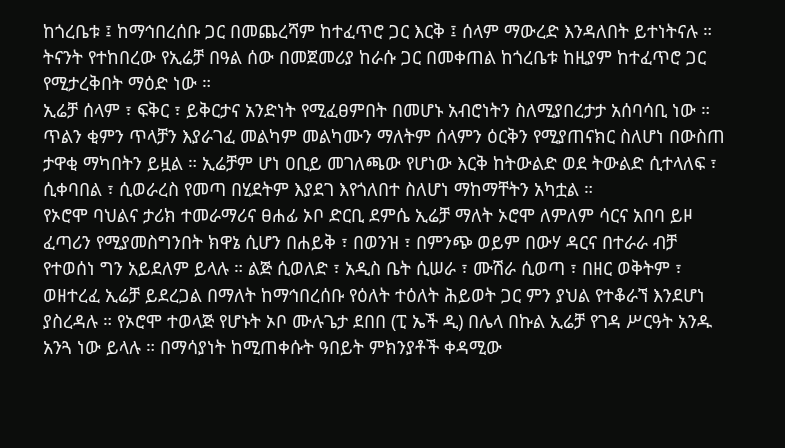ከጎረቤቱ ፤ ከማኅበረሰቡ ጋር በመጨረሻም ከተፈጥሮ ጋር እርቅ ፤ ሰላም ማውረድ እንዳለበት ይተነትናሉ ። ትናንት የተከበረው የኢሬቻ በዓል ሰው በመጀመሪያ ከራሱ ጋር በመቀጠል ከጎረቤቱ ከዚያም ከተፈጥሮ ጋር የሚታረቅበት ማዕድ ነው ።
ኢሬቻ ሰላም ፣ ፍቅር ፣ ይቅርታና አንድነት የሚፈፀምበት በመሆኑ አብሮነትን ስለሚያበረታታ አሰባሳቢ ነው ። ጥልን ቂምን ጥላቻን እያራገፈ መልካም መልካሙን ማለትም ሰላምን ዕርቅን የሚያጠናክር ስለሆነ በውስጠ ታዋቂ ማካበትን ይዟል ። ኢሬቻም ሆነ ዐቢይ መገለጫው የሆነው እርቅ ከትውልድ ወደ ትውልድ ሲተላለፍ ፣ ሲቀባበል ፣ ሲወራረስ የመጣ በሂደትም እያደገ እየጎለበተ ስለሆነ ማከማቸትን አካቷል ።
የኦሮሞ ባህልና ታሪክ ተመራማሪና ፀሐፊ ኦቦ ድርቢ ደምሴ ኢሬቻ ማለት ኦሮሞ ለምለም ሳርና አበባ ይዞ ፈጣሪን የሚያመስግንበት ክዋኔ ሲሆን በሐይቅ ፣ በወንዝ ፣ በምንጭ ወይም በውሃ ዳርና በተራራ ብቻ የተወሰነ ግን አይደለም ይላሉ ። ልጅ ሲወለድ ፣ አዲስ ቤት ሲሠራ ፣ ሙሽራ ሲወጣ ፣ በዘር ወቅትም ፣ ወዘተረፈ ኢሬቻ ይደረጋል በማለት ከማኅበረሰቡ የዕለት ተዕለት ሕይወት ጋር ምን ያህል የተቆራኘ እንደሆነ ያስረዳሉ ። የኦሮሞ ተወላጅ የሆኑት ኦቦ ሙሉጌታ ደበበ (ፒ ኤች ዲ) በሌላ በኩል ኢሬቻ የገዳ ሥርዓት አንዱ አንጓ ነው ይላሉ ። በማሳያነት ከሚጠቀሱት ዓበይት ምክንያቶች ቀዳሚው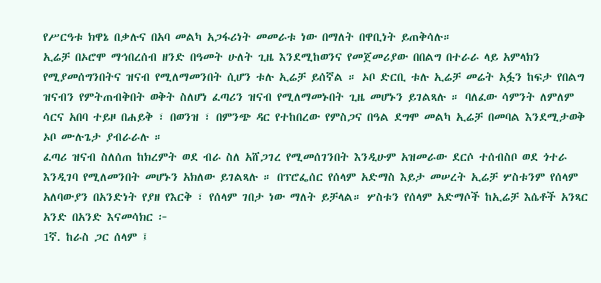የሥርዓቱ ክዋኔ በቃሉና በአባ መልካ አጋፋሪነት መመራቱ ነው በማለት በዋቢነት ይጠቅሳሉ።
ኢሬቻ በኦሮሞ ማኅበረሰብ ዘንድ በዓመት ሁለት ጊዜ እንደሚከወንና የመጀመሪያው በበልግ በተራራ ላይ አምላክን የሚያመሰግንበትና ዝናብ የሚለማመንበት ሲሆን ቱሉ ኢሬቻ ይሰኛል ። ኦቦ ድርቢ ቱሉ ኢሬቻ መሬት አፏን ከፍታ የበልግ ዝናብን የምትጠብቅበት ወቅት ስለሆነ ፈጣሪን ዝናብ የሚለማመኑበት ጊዜ መሆኑን ይገልጻሉ ። ባለፈው ሳምንት ለምለም ሳርና አበባ ተይዞ በሐይቅ ፣ በወንዝ ፣ በምንጭ ዳር የተከበረው የምስጋና በዓል ደግሞ መልካ ኢሬቻ በመባል እንደሚታወቅ ኦቦ ሙሉጌታ ያብራራሉ ።
ፈጣሪ ዝናብ ስለሰጠ ከክረምት ወደ ብራ ስለ አሸጋገረ የሚመሰገንበት እንዲሁም አዝመራው ደርሶ ተሰብስቦ ወደ ጎተራ እንዲገባ የሚለመንበት መሆኑን አክለው ይገልጻሉ ። በፕሮፌሰር የሰላም አድማስ እይታ መሠረት ኢሬቻ ሦስቱንም የሰላም አለባውያን በአንድነት የያዘ የእርቅ ፣ የሰላም ገበታ ነው ማለት ይቻላል። ሦስቱን የሰላም አድማሶች ከኢሬቻ እሴቶች አንጻር አንድ በአንድ እናመሳክር ፦
1ኛ. ከራስ ጋር ሰላም ፤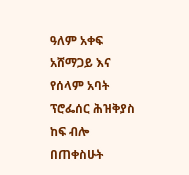ዓለም አቀፍ አሸማጋይ እና የሰላም አባት ፕሮፌሰር ሕዝቅያስ ከፍ ብሎ በጠቀስሁት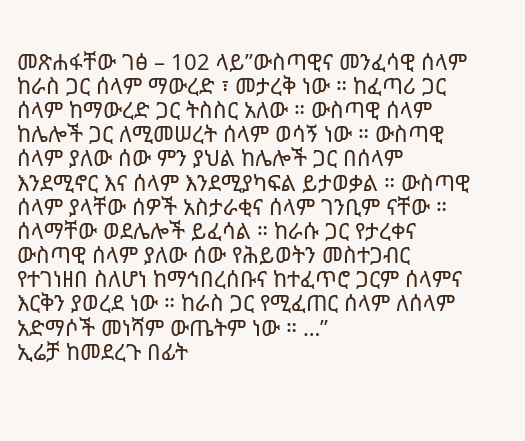መጽሐፋቸው ገፅ – 102 ላይ”ውስጣዊና መንፈሳዊ ሰላም ከራስ ጋር ሰላም ማውረድ ፣ መታረቅ ነው ። ከፈጣሪ ጋር ሰላም ከማውረድ ጋር ትስስር አለው ። ውስጣዊ ሰላም ከሌሎች ጋር ለሚመሠረት ሰላም ወሳኝ ነው ። ውስጣዊ ሰላም ያለው ሰው ምን ያህል ከሌሎች ጋር በሰላም እንደሚኖር እና ሰላም እንደሚያካፍል ይታወቃል ። ውስጣዊ ሰላም ያላቸው ሰዎች አስታራቂና ሰላም ገንቢም ናቸው ። ሰላማቸው ወደሌሎች ይፈሳል ። ከራሱ ጋር የታረቀና ውስጣዊ ሰላም ያለው ሰው የሕይወትን መስተጋብር የተገነዘበ ስለሆነ ከማኅበረሰቡና ከተፈጥሮ ጋርም ሰላምና እርቅን ያወረደ ነው ። ከራስ ጋር የሚፈጠር ሰላም ለሰላም አድማሶች መነሻም ውጤትም ነው ። …”
ኢሬቻ ከመደረጉ በፊት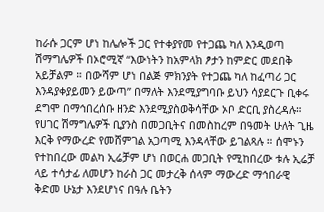ከራሱ ጋርም ሆነ ከሌሎች ጋር የተቀያየመ የተጋጨ ካለ እንዲወጣ ሽማግሌዎች በኦሮሚኛ “እውነትን ከአምላክ ፆታን ከምድር መደበቅ አይቻልም ። በውሻም ሆነ በልጅ ምክንያት የተጋጨ ካለ ከፈጣሪ ጋር እንዳያቀያይመን ይውጣ” በማለት እንደሚያግባቡ ይህን ሳያደርጉ ቢቀሩ ደግሞ በማኅበረሰቡ ዘንድ እንደሚያስወቅሳቸው ኦቦ ድርቢ ያስረዳሉ። የሀገር ሽማግሌዎች ቢያንስ በመጋቢትና በመስከረም በዓመት ሁለት ጊዜ እርቅ የማውረድ የመሸምገል አጋጣሚ እንዳላቸው ይገልጻሉ ። ሰሞኑን የተከበረው መልካ ኢሬቻም ሆነ በወርሐ መጋቢት የሚከበረው ቱሉ ኢሬቻ ላይ ተሳታፊ ለመሆን ከራስ ጋር መታረቅ ሰላም ማውረድ ማኅበራዊ ቅድመ ሁኔታ እንደሆነና በዓሉ ቤትን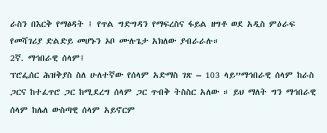ራስን በእርቅ የማፅዳት ፤ የጥል ግድግዳን የማፍረስና ፋይል ዘግቶ ወደ አዲስ ምዕራፍ የመሻገሪያ ድልድይ መሆኑን ኦቦ ሙሉጌታ አክለው ያብራራሉ።
2ኛ. ማኅበራዊ ሰላም፤
ፕሮፌሰር ሕዝቅያስ ስለ ሁለተኛው የሰላም አድማስ ገጽ – 103 ላይ”ማኅበራዊ ሰላም ከራስ ጋርና ከተፈጥሮ ጋር ከሚደረግ ሰላም ጋር ጥብቅ ትስስር አለው ። ይህ ማለት ግን ማኅበራዊ ሰላም ከሌለ ውስጣዊ ሰላም አይኖርም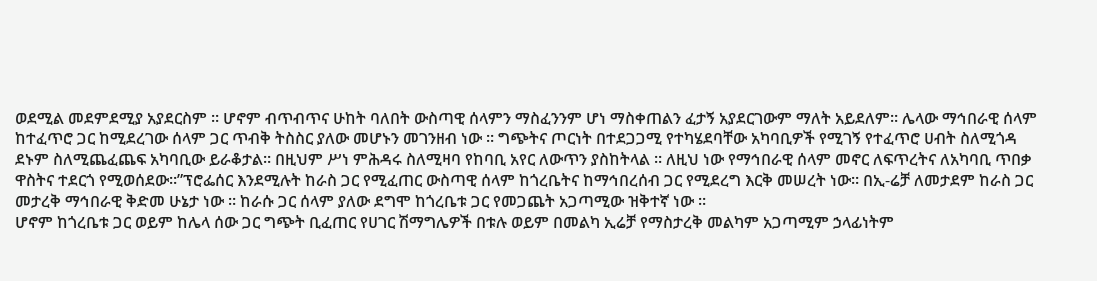ወደሚል መደምደሚያ አያደርስም ። ሆኖም ብጥብጥና ሁከት ባለበት ውስጣዊ ሰላምን ማስፈንንም ሆነ ማስቀጠልን ፈታኝ አያደርገውም ማለት አይደለም። ሌላው ማኅበራዊ ሰላም ከተፈጥሮ ጋር ከሚደረገው ሰላም ጋር ጥብቅ ትስስር ያለው መሆኑን መገንዘብ ነው ። ግጭትና ጦርነት በተደጋጋሚ የተካሄደባቸው አካባቢዎች የሚገኝ የተፈጥሮ ሀብት ስለሚጎዳ ደኑም ስለሚጨፈጨፍ አካባቢው ይራቆታል። በዚህም ሥነ ምሕዳሩ ስለሚዛባ የከባቢ አየር ለውጥን ያስከትላል ። ለዚህ ነው የማኅበራዊ ሰላም መኖር ለፍጥረትና ለአካባቢ ጥበቃ ዋስትና ተደርጎ የሚወሰደው።”ፕሮፌሰር እንደሚሉት ከራስ ጋር የሚፈጠር ውስጣዊ ሰላም ከጎረቤትና ከማኅበረሰብ ጋር የሚደረግ እርቅ መሠረት ነው። በኢ-ሬቻ ለመታደም ከራስ ጋር መታረቅ ማኅበራዊ ቅድመ ሁኔታ ነው ። ከራሱ ጋር ሰላም ያለው ደግሞ ከጎረቤቱ ጋር የመጋጨት አጋጣሚው ዝቅተኛ ነው ።
ሆኖም ከጎረቤቱ ጋር ወይም ከሌላ ሰው ጋር ግጭት ቢፈጠር የሀገር ሽማግሌዎች በቱሉ ወይም በመልካ ኢሬቻ የማስታረቅ መልካም አጋጣሚም ኃላፊነትም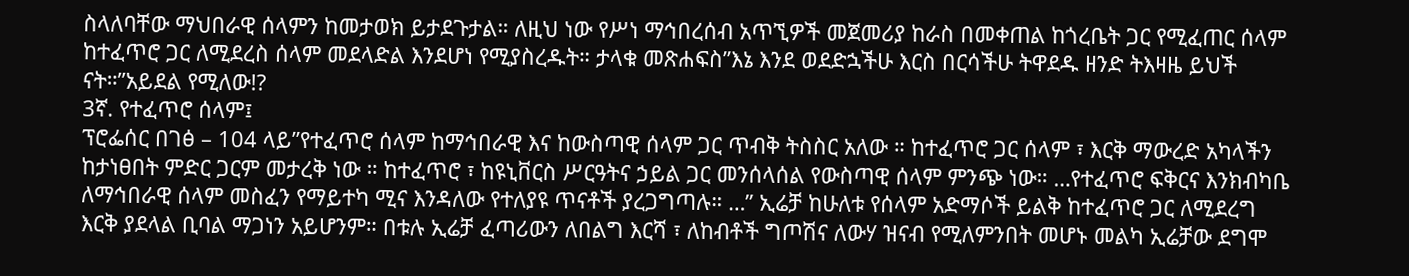ስላለባቸው ማህበራዊ ሰላምን ከመታወክ ይታደጉታል። ለዚህ ነው የሥነ ማኅበረሰብ አጥኚዎች መጀመሪያ ከራስ በመቀጠል ከጎረቤት ጋር የሚፈጠር ሰላም ከተፈጥሮ ጋር ለሚደረስ ሰላም መደላድል እንደሆነ የሚያስረዱት። ታላቁ መጽሐፍስ”እኔ እንደ ወደድኋችሁ እርስ በርሳችሁ ትዋደዱ ዘንድ ትእዛዜ ይህች ናት።”አይደል የሚለው!?
3ኛ. የተፈጥሮ ሰላም፤
ፕሮፌሰር በገፅ – 104 ላይ”የተፈጥሮ ሰላም ከማኅበራዊ እና ከውስጣዊ ሰላም ጋር ጥብቅ ትስስር አለው ። ከተፈጥሮ ጋር ሰላም ፣ እርቅ ማውረድ አካላችን ከታነፀበት ምድር ጋርም መታረቅ ነው ። ከተፈጥሮ ፣ ከዩኒቨርስ ሥርዓትና ኃይል ጋር መንሰላሰል የውስጣዊ ሰላም ምንጭ ነው። …የተፈጥሮ ፍቅርና እንክብካቤ ለማኅበራዊ ሰላም መስፈን የማይተካ ሚና እንዳለው የተለያዩ ጥናቶች ያረጋግጣሉ። …” ኢሬቻ ከሁለቱ የሰላም አድማሶች ይልቅ ከተፈጥሮ ጋር ለሚደረግ እርቅ ያደላል ቢባል ማጋነን አይሆንም። በቱሉ ኢሬቻ ፈጣሪውን ለበልግ እርሻ ፣ ለከብቶች ግጦሽና ለውሃ ዝናብ የሚለምንበት መሆኑ መልካ ኢሬቻው ደግሞ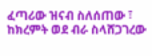ፈጣሪው ዝናብ ስለሰጠው ፣ ከክረምት ወደ ብራ ስላሸጋገረው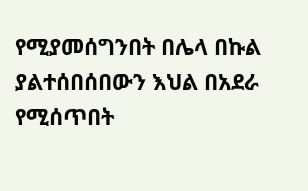የሚያመሰግንበት በሌላ በኩል ያልተሰበሰበውን እህል በአደራ የሚሰጥበት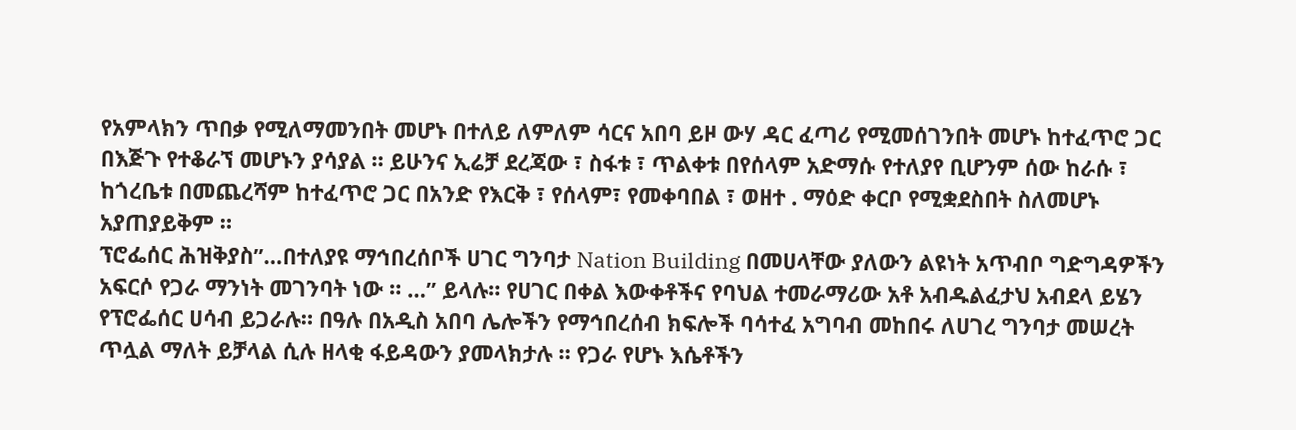የአምላክን ጥበቃ የሚለማመንበት መሆኑ በተለይ ለምለም ሳርና አበባ ይዞ ውሃ ዳር ፈጣሪ የሚመሰገንበት መሆኑ ከተፈጥሮ ጋር በእጅጉ የተቆራኘ መሆኑን ያሳያል ። ይሁንና ኢሬቻ ደረጃው ፣ ስፋቱ ፣ ጥልቀቱ በየሰላም አድማሱ የተለያየ ቢሆንም ሰው ከራሱ ፣ ከጎረቤቱ በመጨረሻም ከተፈጥሮ ጋር በአንድ የእርቅ ፣ የሰላም፣ የመቀባበል ፣ ወዘተ . ማዕድ ቀርቦ የሚቋደስበት ስለመሆኑ አያጠያይቅም ።
ፕሮፌሰር ሕዝቅያስ”…በተለያዩ ማኅበረሰቦች ሀገር ግንባታ Nation Building በመሀላቸው ያለውን ልዩነት አጥብቦ ግድግዳዎችን አፍርሶ የጋራ ማንነት መገንባት ነው ። …” ይላሉ። የሀገር በቀል እውቀቶችና የባህል ተመራማሪው አቶ አብዱልፈታህ አብደላ ይሄን የፕሮፌሰር ሀሳብ ይጋራሉ። በዓሉ በአዲስ አበባ ሌሎችን የማኅበረሰብ ክፍሎች ባሳተፈ አግባብ መከበሩ ለሀገረ ግንባታ መሠረት ጥሏል ማለት ይቻላል ሲሉ ዘላቂ ፋይዳውን ያመላክታሉ ። የጋራ የሆኑ እሴቶችን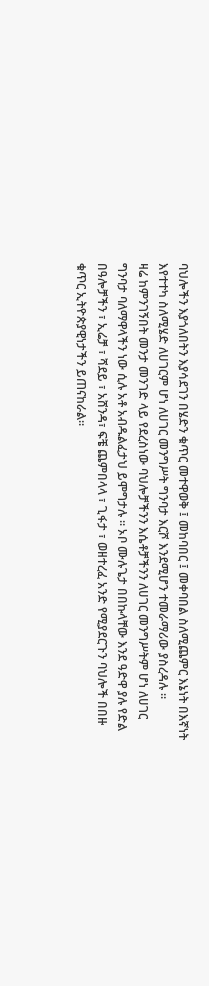ባህሎችን እያጎለበትን እያሳደገን በሄድን ቁጥር መተዋወቅ ፤ መከባበር ፤ መቀባበል ስለሚጨምር እኔነት በእኛነት እየተተካ ስለሚሄድ ለሀገርም ሆነ ለሀገር መንግሥት ግንባታ እርሾ እንደሚሆን ተመራማሪው ያስረዳሉ ።
ዛሬ ከምንገኝበት መንታ መንገድ ላይ የደረስነው ባህሎቻችንን እሴቶቻችንን ለሀገር መንግሥትም ሆነ ለሀገር ግንባታ ባለማዋላችን ነው ሲሉ አቶ አብዱልፈታህ ይሞግታሉ ። ኦቦ ሙሉጌታ በበኩላቸው እንደ ዓድዋ ያሉ የድል በዓሎቻችን ፣ ኢሬቻ ፣ ሻደይ ፣ አሸንዳ፣ ፍቼ ጨምበላላ ፣ ጊፋታ ፣ ወዘተረፈ አንድ የሚያደርጉን ባህሎች በበዙ ቁጥር ኢትዮጵያዊነታችን ይጠናከራል።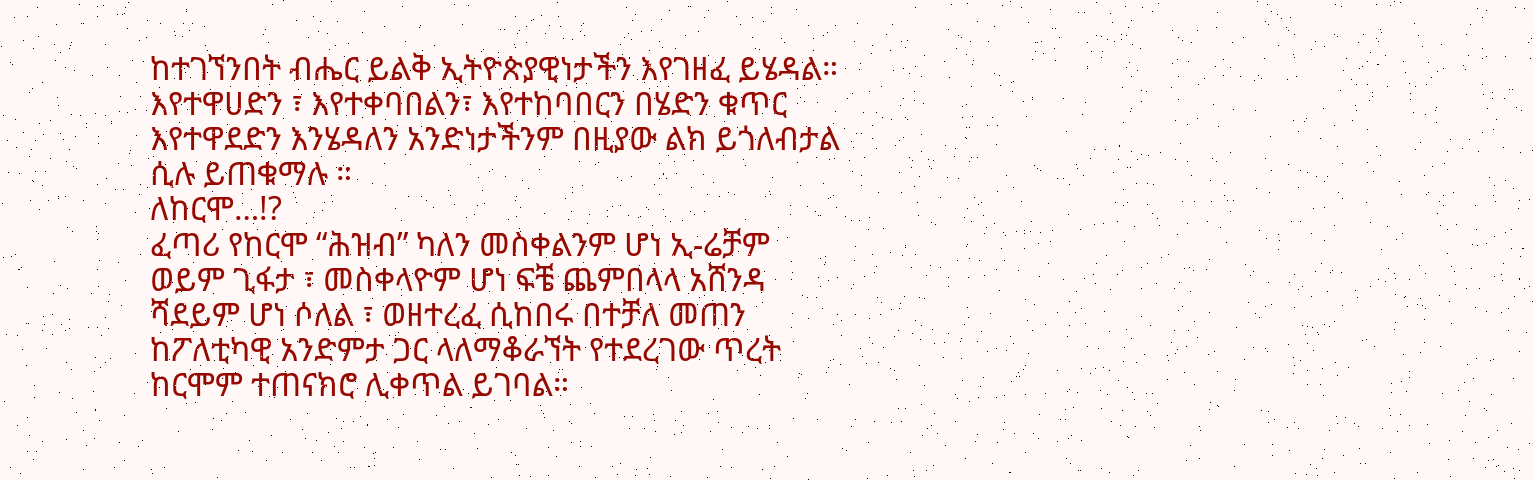ከተገኘንበት ብሔር ይልቅ ኢትዮጵያዊነታችን እየገዘፈ ይሄዳል። እየተዋሀድን ፣ እየተቀባበልን፣ እየተከባበርን በሄድን ቁጥር እየተዋደድን እንሄዳለን አንድነታችንም በዚያው ልክ ይጎለብታል ሲሉ ይጠቁማሉ ።
ለከርሞ…!?
ፈጣሪ የከርሞ “ሕዝብ” ካለን መስቀልንም ሆነ ኢ-ሬቻም ወይም ጊፋታ ፣ መስቀላዮም ሆነ ፍቼ ጨምበላላ አሸንዳ ሻደይም ሆነ ሶለል ፣ ወዘተረፈ ሲከበሩ በተቻለ መጠን ከፖለቲካዊ አንድምታ ጋር ላለማቆራኘት የተደረገው ጥረት ከርሞም ተጠናክሮ ሊቀጥል ይገባል።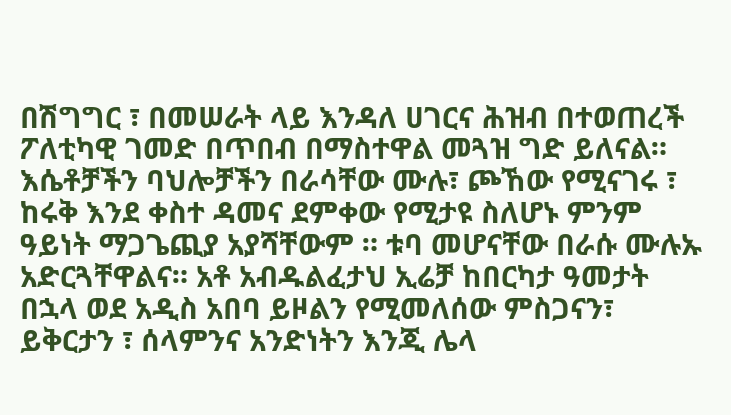በሽግግር ፣ በመሠራት ላይ እንዳለ ሀገርና ሕዝብ በተወጠረች ፖለቲካዊ ገመድ በጥበብ በማስተዋል መጓዝ ግድ ይለናል። እሴቶቻችን ባህሎቻችን በራሳቸው ሙሉ፣ ጮኸው የሚናገሩ ፣ ከሩቅ እንደ ቀስተ ዳመና ደምቀው የሚታዩ ስለሆኑ ምንም ዓይነት ማጋጌጪያ አያሻቸውም ። ቱባ መሆናቸው በራሱ ሙሉኡ አድርጓቸዋልና። አቶ አብዱልፈታህ ኢሬቻ ከበርካታ ዓመታት በኋላ ወደ አዲስ አበባ ይዞልን የሚመለሰው ምስጋናን፣ ይቅርታን ፣ ሰላምንና አንድነትን እንጂ ሌላ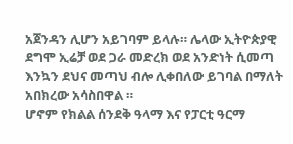አጀንዳን ሊሆን አይገባም ይላሉ። ሌላው ኢትዮጵያዊ ደግሞ ኢሬቻ ወደ ጋራ መድረክ ወደ አንድነት ሲመጣ እንኳን ደህና መጣህ ብሎ ሊቀበለው ይገባል በማለት አበክረው አሳስበዋል ።
ሆኖም የክልል ሰንደቅ ዓላማ እና የፓርቲ ዓርማ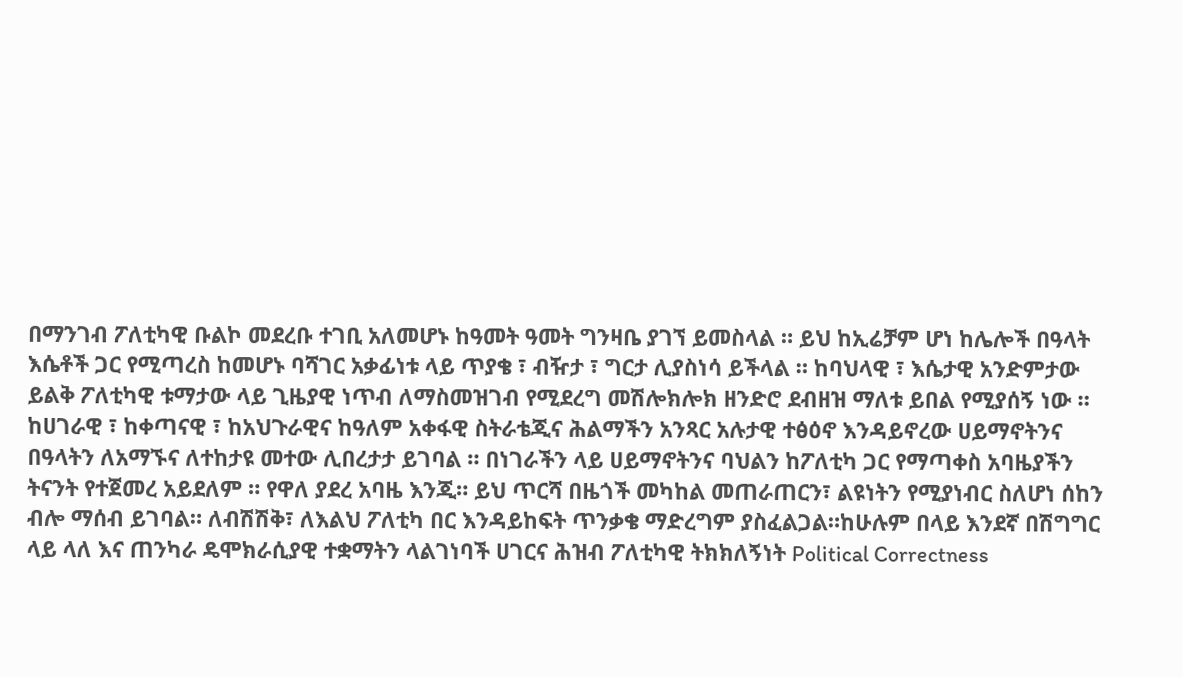በማንገብ ፖለቲካዊ ቡልኮ መደረቡ ተገቢ አለመሆኑ ከዓመት ዓመት ግንዛቤ ያገኘ ይመስላል ። ይህ ከኢሬቻም ሆነ ከሌሎች በዓላት እሴቶች ጋር የሚጣረስ ከመሆኑ ባሻገር አቃፊነቱ ላይ ጥያቄ ፣ ብዥታ ፣ ግርታ ሊያስነሳ ይችላል ። ከባህላዊ ፣ እሴታዊ አንድምታው ይልቅ ፖለቲካዊ ቱማታው ላይ ጊዜያዊ ነጥብ ለማስመዝገብ የሚደረግ መሽሎክሎክ ዘንድሮ ደብዘዝ ማለቱ ይበል የሚያሰኝ ነው ። ከሀገራዊ ፣ ከቀጣናዊ ፣ ከአህጉራዊና ከዓለም አቀፋዊ ስትራቴጂና ሕልማችን አንጻር አሉታዊ ተፅዕኖ እንዳይኖረው ሀይማኖትንና በዓላትን ለአማኙና ለተከታዩ መተው ሊበረታታ ይገባል ። በነገራችን ላይ ሀይማኖትንና ባህልን ከፖለቲካ ጋር የማጣቀስ አባዜያችን ትናንት የተጀመረ አይደለም ። የዋለ ያደረ አባዜ እንጂ። ይህ ጥርሻ በዜጎች መካከል መጠራጠርን፣ ልዩነትን የሚያነብር ስለሆነ ሰከን ብሎ ማሰብ ይገባል። ለብሽሽቅ፣ ለእልህ ፖለቲካ በር እንዳይከፍት ጥንቃቄ ማድረግም ያስፈልጋል።ከሁሉም በላይ እንደኛ በሽግግር ላይ ላለ እና ጠንካራ ዴሞክራሲያዊ ተቋማትን ላልገነባች ሀገርና ሕዝብ ፖለቲካዊ ትክክለኝነት Political Correctness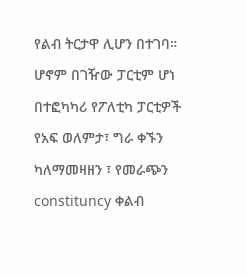የልብ ትርታዋ ሊሆን በተገባ። ሆኖም በገዥው ፓርቲም ሆነ በተፎካካሪ የፖለቲካ ፓርቲዎች የአፍ ወለምታ፣ ግራ ቀኙን ካለማመዛዘን ፣ የመራጭን constituncy ቀልብ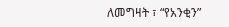ለመግዛት ፣ “የአንቂን”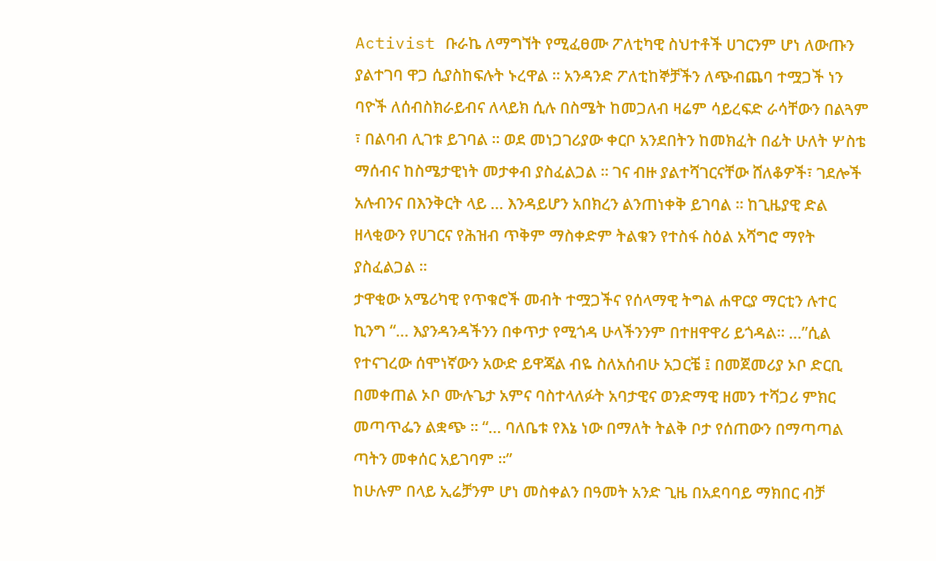Activist ቡራኬ ለማግኘት የሚፈፀሙ ፖለቲካዊ ስህተቶች ሀገርንም ሆነ ለውጡን ያልተገባ ዋጋ ሲያስከፍሉት ኑረዋል ። አንዳንድ ፖለቲከኞቻችን ለጭብጨባ ተሟጋች ነን ባዮች ለሰብስክራይብና ለላይክ ሲሉ በስሜት ከመጋለብ ዛሬም ሳይረፍድ ራሳቸውን በልጓም ፣ በልባብ ሊገቱ ይገባል ። ወደ መነጋገሪያው ቀርቦ አንደበትን ከመክፈት በፊት ሁለት ሦስቴ ማሰብና ከስሜታዊነት መታቀብ ያስፈልጋል ። ገና ብዙ ያልተሻገርናቸው ሸለቆዎች፣ ገደሎች አሉብንና በእንቅርት ላይ … እንዳይሆን አበክረን ልንጠነቀቅ ይገባል ። ከጊዜያዊ ድል ዘላቂውን የሀገርና የሕዝብ ጥቅም ማስቀድም ትልቁን የተስፋ ስዕል አሻግሮ ማየት ያስፈልጋል ።
ታዋቂው አሜሪካዊ የጥቁሮች መብት ተሟጋችና የሰላማዊ ትግል ሐዋርያ ማርቲን ሉተር ኪንግ “… እያንዳንዳችንን በቀጥታ የሚጎዳ ሁላችንንም በተዘዋዋሪ ይጎዳል። …”ሲል የተናገረው ሰሞነኛውን አውድ ይዋጃል ብዬ ስለአሰብሁ አጋርቼ ፤ በመጀመሪያ ኦቦ ድርቢ በመቀጠል ኦቦ ሙሉጌታ አምና ባስተላለፉት አባታዊና ወንድማዊ ዘመን ተሻጋሪ ምክር መጣጥፌን ልቋጭ ። “… ባለቤቱ የእኔ ነው በማለት ትልቅ ቦታ የሰጠውን በማጣጣል ጣትን መቀሰር አይገባም ።”
ከሁሉም በላይ ኢሬቻንም ሆነ መስቀልን በዓመት አንድ ጊዜ በአደባባይ ማክበር ብቻ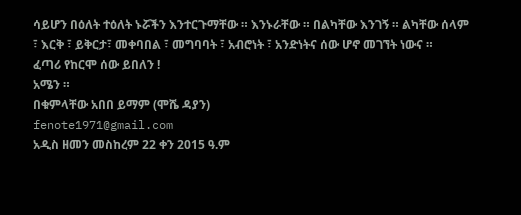ሳይሆን በዕለት ተዕለት ኑሯችን እንተርጉማቸው ። እንኑራቸው ። በልካቸው እንገኝ ። ልካቸው ሰላም ፣ እርቅ ፣ ይቅርታ፣ መቀባበል ፣ መግባባት ፣ አብሮነት ፣ አንድነትና ሰው ሆኖ መገኘት ነውና ።
ፈጣሪ የከርሞ ሰው ይበለን !
አሜን ።
በቁምላቸው አበበ ይማም (ሞሼ ዳያን)
fenote1971@gmail.com
አዲስ ዘመን መስከረም 22 ቀን 2015 ዓ.ም